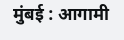मुंबई : आगामी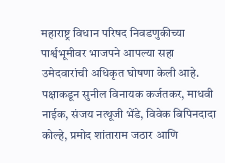महाराष्ट्र विधान परिषद निवडणुकीच्या पार्श्वभूमीवर भाजपने आपल्या सहा उमेदवारांची अधिकृत घोषणा केली आहे. पक्षाकडून सुनील विनायक कर्जतकर, माधवी नाईक, संजय नत्थूजी भेंडे, विवेक बिपिनदादा कोल्हे, प्रमोद शांताराम जठार आणि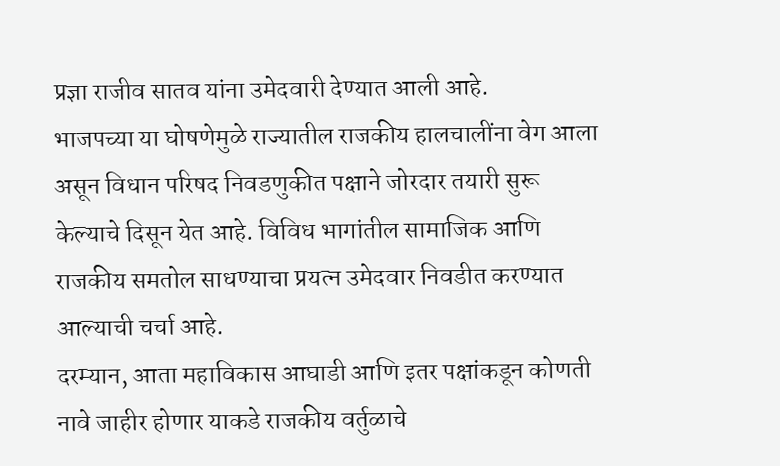प्रज्ञा राजीव सातव यांना उमेदवारी देण्यात आली आहे.
भाजपच्या या घोषणेमुळे राज्यातील राजकीय हालचालींना वेग आला असून विधान परिषद निवडणुकीत पक्षाने जोरदार तयारी सुरू केल्याचे दिसून येत आहे. विविध भागांतील सामाजिक आणि राजकीय समतोल साधण्याचा प्रयत्न उमेदवार निवडीत करण्यात आल्याची चर्चा आहे.
दरम्यान, आता महाविकास आघाडी आणि इतर पक्षांकडून कोणती नावे जाहीर होणार याकडे राजकीय वर्तुळाचे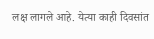लक्ष लागले आहे. येत्या काही दिवसांत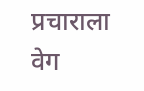प्रचाराला वेग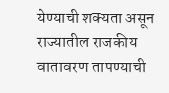येण्याची शक्यता असून राज्यातील राजकीय वातावरण तापण्याची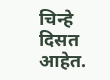चिन्हे दिसत आहेत.